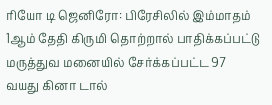ரியோ டி ஜெனிரோ: பிரேசிலில் இம்மாதம் 1ஆம் தேதி கிருமி தொற்றால் பாதிக்கப்பட்டு மருத்துவ மனையில் சேர்க்கப்பட்ட 97 வயது கினா டால்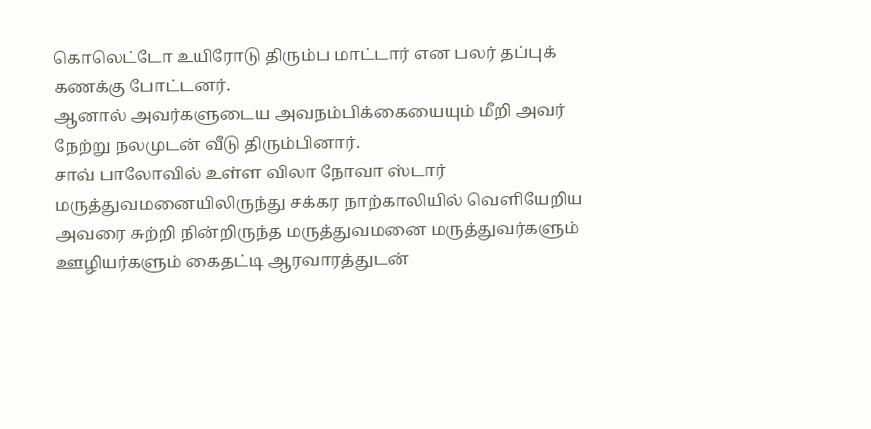கொலெட்டோ உயிரோடு திரும்ப மாட்டார் என பலர் தப்புக் கணக்கு போட்டனர்.
ஆனால் அவர்களுடைய அவநம்பிக்கையையும் மீறி அவர் நேற்று நலமுடன் வீடு திரும்பினார்.
சாவ் பாலோவில் உள்ள விலா நோவா ஸ்டார் மருத்துவமனையிலிருந்து சக்கர நாற்காலியில் வெளியேறிய அவரை சுற்றி நின்றிருந்த மருத்துவமனை மருத்துவர்களும் ஊழியர்களும் கைதட்டி ஆரவாரத்துடன்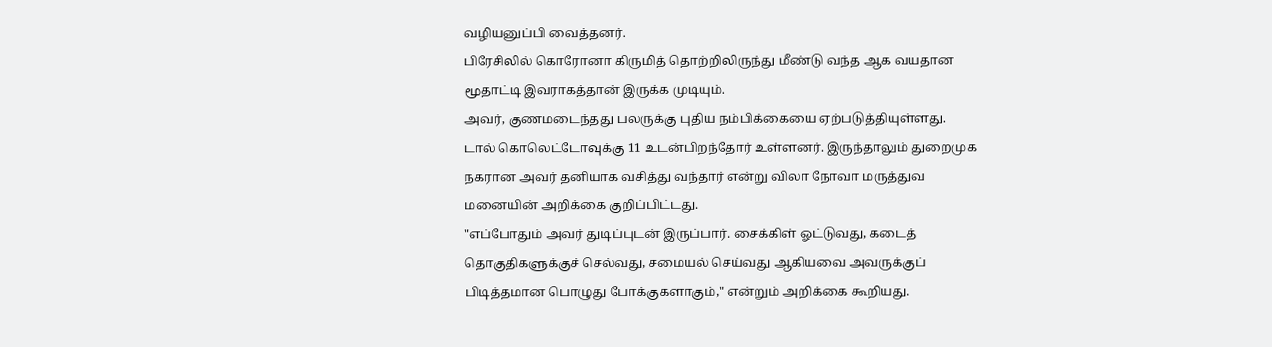வழியனுப்பி வைத்தனர்.
பிரேசிலில் கொரோனா கிருமித் தொற்றிலிருந்து மீண்டு வந்த ஆக வயதான மூதாட்டி இவராகத்தான் இருக்க முடியும்.
அவர், குணமடைந்தது பலருக்கு புதிய நம்பிக்கையை ஏற்படுத்தியுள்ளது.
டால் கொலெட்டோவுக்கு 11 உடன்பிறந்தோர் உள்ளனர். இருந்தாலும் துறைமுக நகரான அவர் தனியாக வசித்து வந்தார் என்று விலா நோவா மருத்துவ மனையின் அறிக்கை குறிப்பிட்டது.
"எப்போதும் அவர் துடிப்புடன் இருப்பார். சைக்கிள் ஓட்டுவது, கடைத் தொகுதிகளுக்குச் செல்வது, சமையல் செய்வது ஆகியவை அவருக்குப் பிடித்தமான பொழுது போக்குகளாகும்," என்றும் அறிக்கை கூறியது.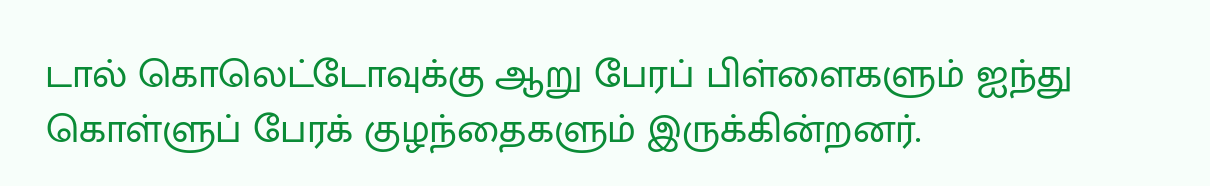டால் கொலெட்டோவுக்கு ஆறு பேரப் பிள்ளைகளும் ஐந்து கொள்ளுப் பேரக் குழந்தைகளும் இருக்கின்றனர்.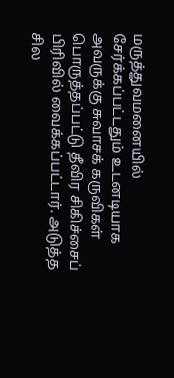மருத்துவமனையில் சேர்க்கப்பட்டதும் உடனடியாக அவருக்கு சுவாசக் கருவிகள் பொருத்தப்பட்டு தீவிர சிகிச்சைப் பிரிவில் வைக்கப்பட்டார். அடுத்த சில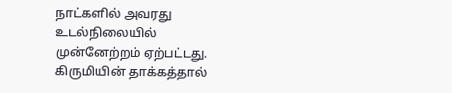நாட்களில் அவரது உடல்நிலையில் முன்னேற்றம் ஏற்பட்டது.
கிருமியின் தாக்கத்தால்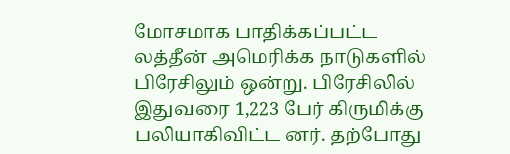மோசமாக பாதிக்கப்பட்ட லத்தீன் அமெரிக்க நாடுகளில் பிரேசிலும் ஒன்று. பிரேசிலில் இதுவரை 1,223 பேர் கிருமிக்கு பலியாகிவிட்ட னர். தற்போது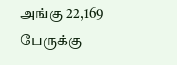அங்கு 22,169 பேருக்கு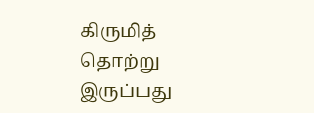கிருமித் தொற்று இருப்பது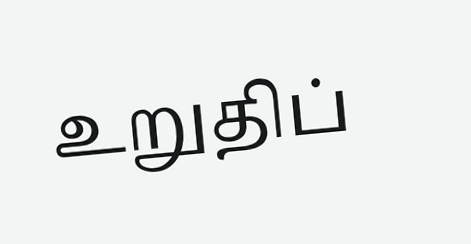உறுதிப்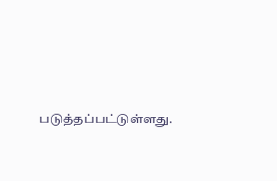படுத்தப்பட்டுள்ளது.